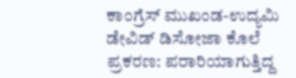ಕಾಂಗ್ರೆಸ್ ಮುಖಂಡ-ಉದ್ಯಮಿ ಡೇವಿಡ್ ಡಿಸೋಜಾ ಕೊಲೆ ಪ್ರಕರಣ: ಪರಾರಿಯಾಗುತ್ತಿದ್ದ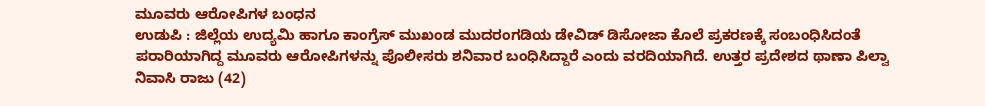ಮೂವರು ಆರೋಪಿಗಳ ಬಂಧನ
ಉಡುಪಿ : ಜಿಲ್ಲೆಯ ಉದ್ಯಮಿ ಹಾಗೂ ಕಾಂಗ್ರೆಸ್ ಮುಖಂಡ ಮುದರಂಗಡಿಯ ಡೇವಿಡ್ ಡಿಸೋಜಾ ಕೊಲೆ ಪ್ರಕರಣಕ್ಕೆ ಸಂಬಂಧಿಸಿದಂತೆ ಪರಾರಿಯಾಗಿದ್ದ ಮೂವರು ಆರೋಪಿಗಳನ್ನು ಪೊಲೀಸರು ಶನಿವಾರ ಬಂಧಿಸಿದ್ದಾರೆ ಎಂದು ವರದಿಯಾಗಿದೆ. ಉತ್ತರ ಪ್ರದೇಶದ ಥಾಣಾ ಪಿಲ್ವಾ ನಿವಾಸಿ ರಾಜು (42)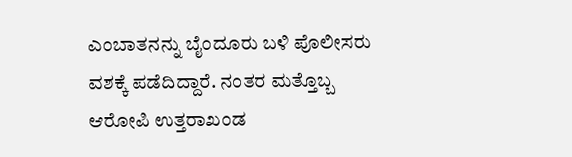ಎಂಬಾತನನ್ನು ಬೈಂದೂರು ಬಳಿ ಪೊಲೀಸರು ವಶಕ್ಕೆ ಪಡೆದಿದ್ದಾರೆ. ನಂತರ ಮತ್ತೊಬ್ಬ ಆರೋಪಿ ಉತ್ತರಾಖಂಡ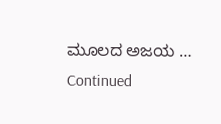ಮೂಲದ ಅಜಯ … Continued